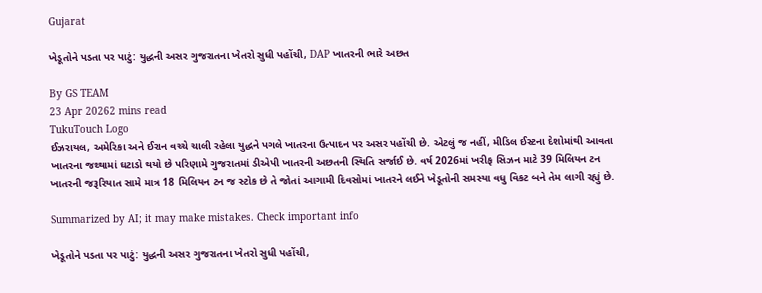Gujarat

ખેડૂતોને પડતા પર પાટું: યુદ્ધની અસર ગુજરાતના ખેતરો સુધી પહોંચી, DAP ખાતરની ભારે અછત

By GS TEAM
23 Apr 20262 mins read
TukuTouch Logo
ઈઝરાયલ, અમેરિકા અને ઈરાન વચ્ચે ચાલી રહેલા યુદ્ધને પગલે ખાતરના ઉત્પાદન પર અસર પહોંચી છે. એટલું જ નહીં, મીડિલ ઈસ્ટના દેશોમાંથી આવતા ખાતરના જથ્થામાં ઘટાડો થયો છે પરિણામે ગુજરાતમાં ડીએપી ખાતરની અછતની સ્થિતિ સર્જાઈ છે. વર્ષ 2026માં ખરીફ સિઝન માટે 39 મિલિયન ટન ખાતરની જરૂરિયાત સામે માત્ર 18 મિલિયન ટન જ સ્ટોક છે તે જોતાં આગામી દિવસોમાં ખાતરને લઈને ખેડૂતોની સમસ્યા વધુ વિકટ બને તેમ લાગી રહ્યું છે.

Summarized by AI; it may make mistakes. Check important info

ખેડૂતોને પડતા પર પાટું: યુદ્ધની અસર ગુજરાતના ખેતરો સુધી પહોંચી,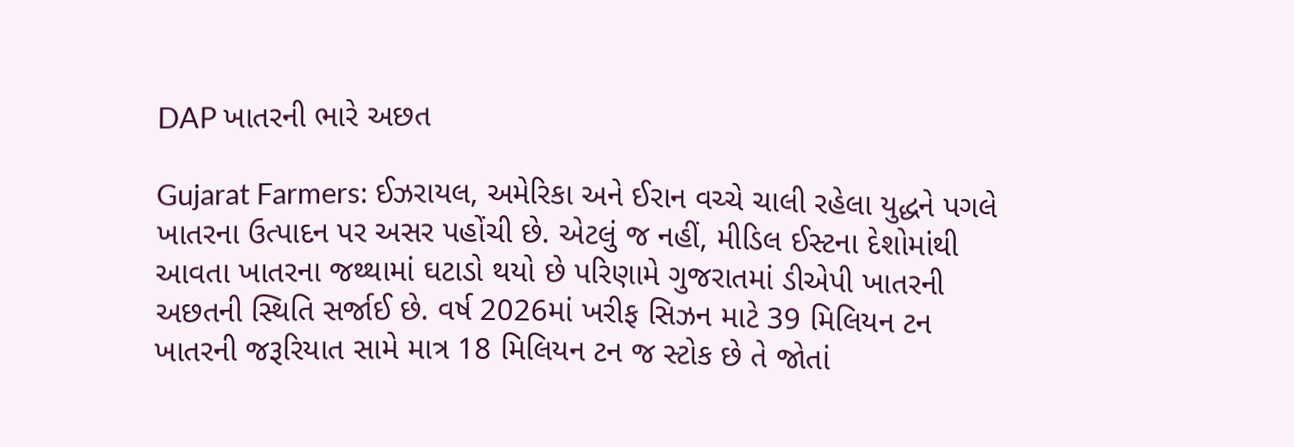DAP ખાતરની ભારે અછત

Gujarat Farmers: ઈઝરાયલ, અમેરિકા અને ઈરાન વચ્ચે ચાલી રહેલા યુદ્ધને પગલે ખાતરના ઉત્પાદન પર અસર પહોંચી છે. એટલું જ નહીં, મીડિલ ઈસ્ટના દેશોમાંથી આવતા ખાતરના જથ્થામાં ઘટાડો થયો છે પરિણામે ગુજરાતમાં ડીએપી ખાતરની અછતની સ્થિતિ સર્જાઈ છે. વર્ષ 2026માં ખરીફ સિઝન માટે 39 મિલિયન ટન ખાતરની જરૂરિયાત સામે માત્ર 18 મિલિયન ટન જ સ્ટોક છે તે જોતાં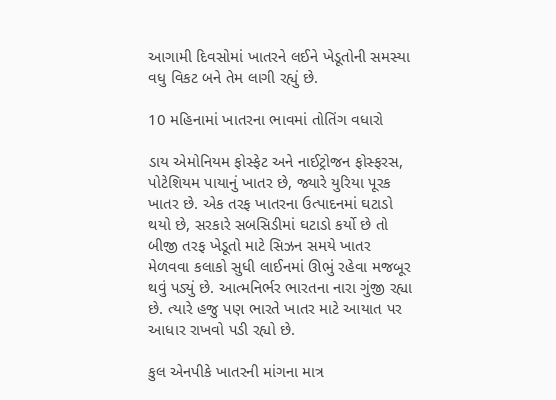આગામી દિવસોમાં ખાતરને લઈને ખેડૂતોની સમસ્યા વધુ વિકટ બને તેમ લાગી રહ્યું છે.

10 મહિનામાં ખાતરના ભાવમાં તોતિંગ વધારો

ડાય એમોનિયમ ફોસ્ફેટ અને નાઈટ્રોજન ફોસ્ફરસ, પોટેશિયમ પાયાનું ખાતર છે, જ્યારે યુરિયા પૂરક ખાતર છે. એક તરફ ખાતરના ઉત્પાદનમાં ઘટાડો થયો છે, સરકારે સબસિડીમાં ઘટાડો કર્યો છે તો બીજી તરફ ખેડૂતો માટે સિઝન સમયે ખાતર મેળવવા કલાકો સુધી લાઈનમાં ઊભું રહેવા મજબૂર થવું પડ્યું છે. આત્મનિર્ભર ભારતના નારા ગુંજી રહ્યા છે. ત્યારે હજુ પણ ભારતે ખાતર માટે આયાત પર આધાર રાખવો પડી રહ્યો છે.

કુલ એનપીકે ખાતરની માંગના માત્ર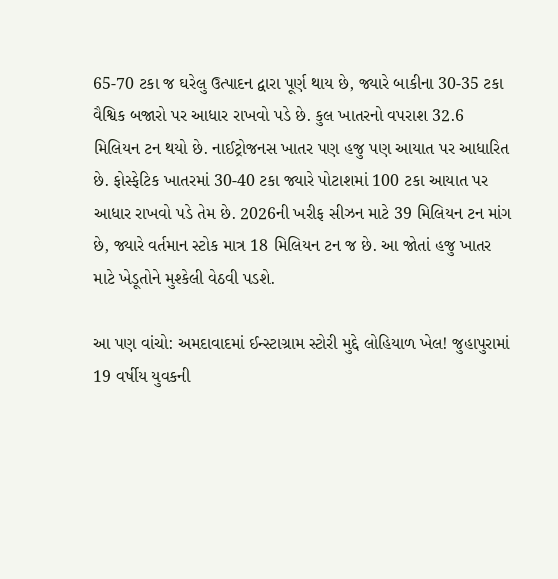65-70 ટકા જ ઘરેલુ ઉત્પાદન દ્વારા પૂર્ણ થાય છે, જ્યારે બાકીના 30-35 ટકા વૈશ્વિક બજારો પર આધાર રાખવો પડે છે. કુલ ખાતરનો વપરાશ 32.6 મિલિયન ટન થયો છે. નાઈટ્રોજનસ ખાતર પણ હજુ પણ આયાત પર આધારિત છે. ફોસ્ફેટિક ખાતરમાં 30-40 ટકા જ્યારે પોટાશમાં 100 ટકા આયાત પર આધાર રાખવો પડે તેમ છે. 2026ની ખરીફ સીઝન માટે 39 મિલિયન ટન માંગ છે, જ્યારે વર્તમાન સ્ટોક માત્ર 18 મિલિયન ટન જ છે. આ જોતાં હજુ ખાતર માટે ખેડૂતોને મુશ્કેલી વેઠવી પડશે.

આ પણ વાંચો: અમદાવાદમાં ઈન્સ્ટાગ્રામ સ્ટોરી મુદ્દે લોહિયાળ ખેલ! જુહાપુરામાં 19 વર્ષીય યુવકની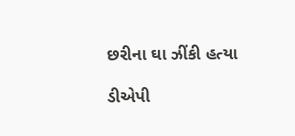છરીના ઘા ઝીંકી હત્યા

ડીએપી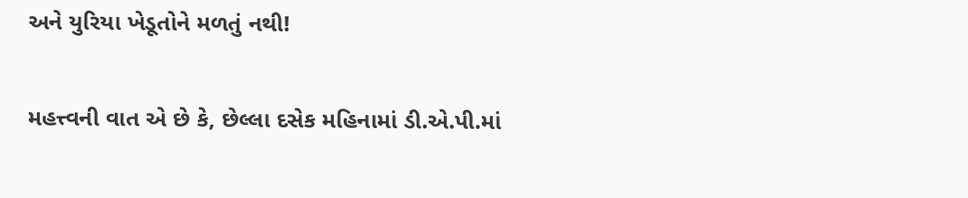અને યુરિયા ખેડૂતોને મળતું નથી!

મહત્ત્વની વાત એ છે કે, છેલ્લા દસેક મહિનામાં ડી.એ.પી.માં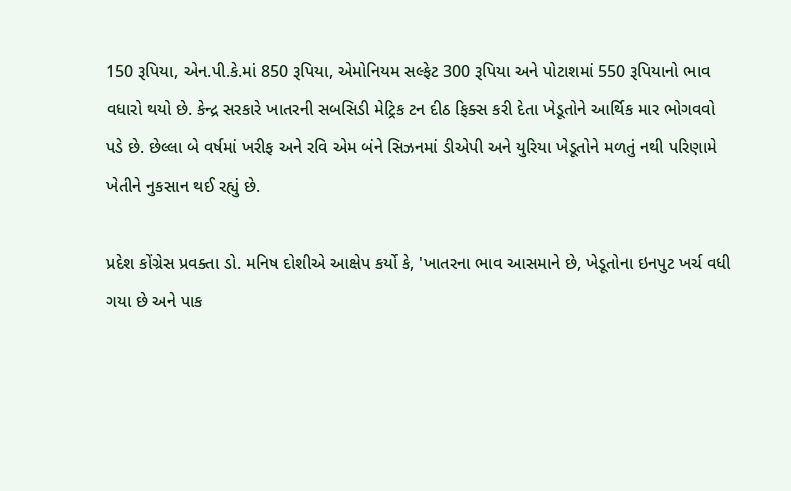150 રૂપિયા, એન.પી.કે.માં 850 રૂપિયા, એમોનિયમ સલ્ફેટ 300 રૂપિયા અને પોટાશમાં 550 રૂપિયાનો ભાવ વધારો થયો છે. કેન્દ્ર સરકારે ખાતરની સબસિડી મેટ્રિક ટન દીઠ ફિક્સ કરી દેતા ખેડૂતોને આર્થિક માર ભોગવવો પડે છે. છેલ્લા બે વર્ષમાં ખરીફ અને રવિ એમ બંને સિઝનમાં ડીએપી અને યુરિયા ખેડૂતોને મળતું નથી પરિણામે ખેતીને નુકસાન થઈ રહ્યું છે.

પ્રદેશ કોંગ્રેસ પ્રવક્તા ડો. મનિષ દોશીએ આક્ષેપ કર્યો કે, 'ખાતરના ભાવ આસમાને છે, ખેડૂતોના ઇનપુટ ખર્ચ વધી ગયા છે અને પાક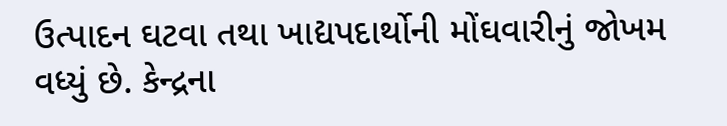ઉત્પાદન ઘટવા તથા ખાદ્યપદાર્થોની મોંઘવારીનું જોખમ વધ્યું છે. કેન્દ્રના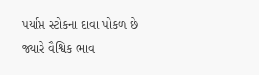પર્યાપ્ત સ્ટોકના દાવા પોકળ છે જ્યારે વૈશ્વિક ભાવ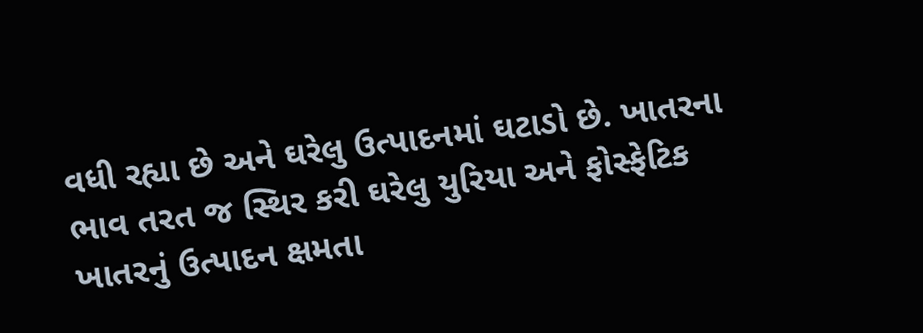વધી રહ્યા છે અને ઘરેલુ ઉત્પાદનમાં ઘટાડો છે. ખાતરના ભાવ તરત જ સ્થિર કરી ઘરેલુ યુરિયા અને ફોસ્ફેટિક ખાતરનું ઉત્પાદન ક્ષમતા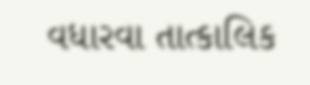વધારવા તાત્કાલિક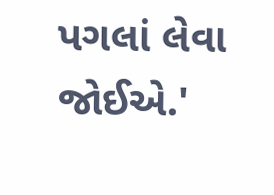પગલાં લેવા જોઈએ.'